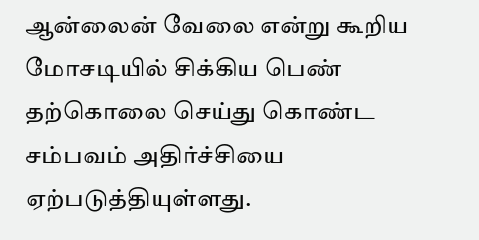ஆன்லைன் வேலை என்று கூறிய மோசடியில் சிக்கிய பெண் தற்கொலை செய்து கொண்ட சம்பவம் அதிர்ச்சியை ஏற்படுத்தியுள்ளது.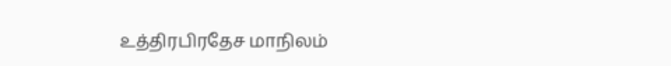உத்திரபிரதேச மாநிலம்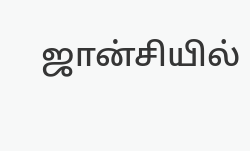ஜான்சியில்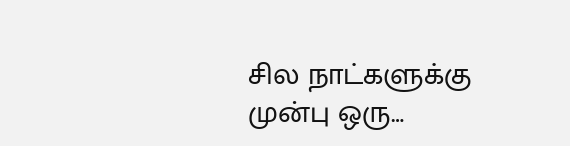சில நாட்களுக்கு முன்பு ஒரு…